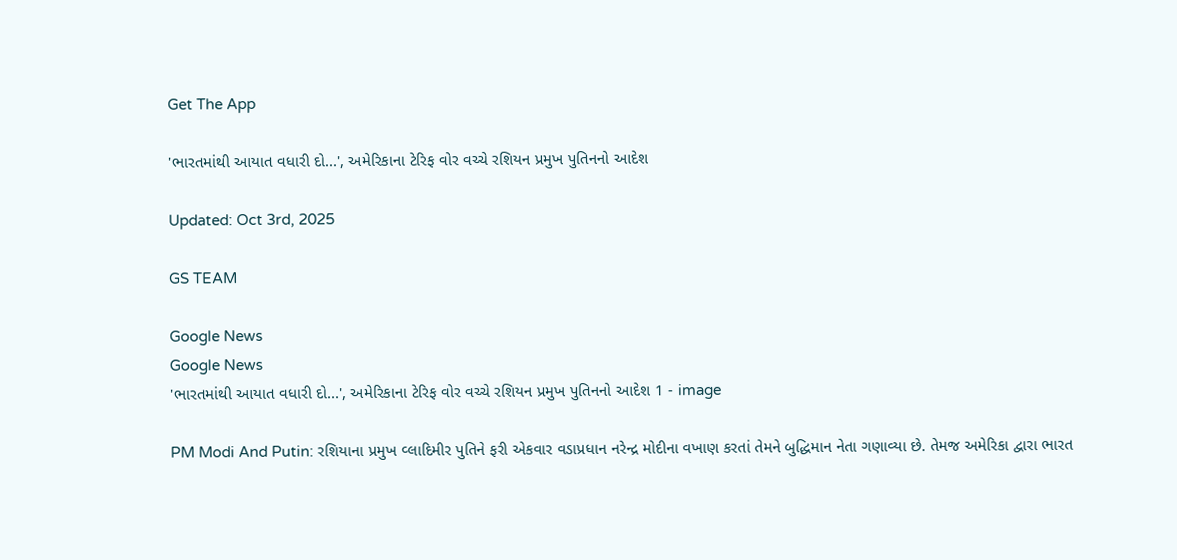Get The App

'ભારતમાંથી આયાત વધારી દો...', અમેરિકાના ટેરિફ વોર વચ્ચે રશિયન પ્રમુખ પુતિનનો આદેશ

Updated: Oct 3rd, 2025

GS TEAM

Google News
Google News
'ભારતમાંથી આયાત વધારી દો...', અમેરિકાના ટેરિફ વોર વચ્ચે રશિયન પ્રમુખ પુતિનનો આદેશ 1 - image

PM Modi And Putin: રશિયાના પ્રમુખ વ્લાદિમીર પુતિને ફરી એકવાર વડાપ્રધાન નરેન્દ્ર મોદીના વખાણ કરતાં તેમને બુદ્ધિમાન નેતા ગણાવ્યા છે. તેમજ અમેરિકા દ્વારા ભારત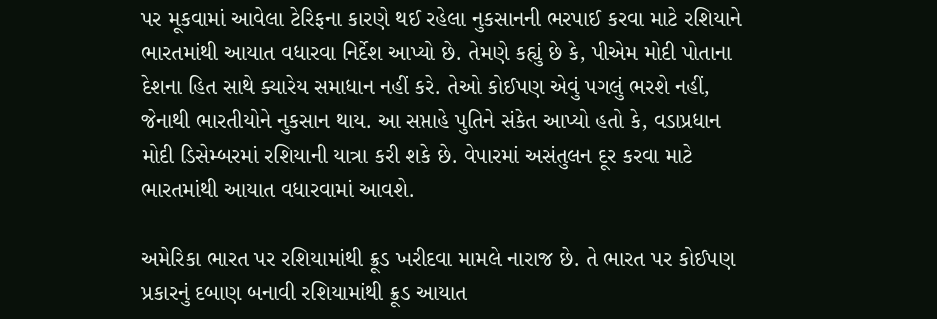પર મૂકવામાં આવેલા ટેરિફના કારણે થઈ રહેલા નુકસાનની ભરપાઈ કરવા માટે રશિયાને ભારતમાંથી આયાત વધારવા નિર્દેશ આપ્યો છે. તેમણે કહ્યું છે કે, પીએમ મોદી પોતાના દેશના હિત સાથે ક્યારેય સમાધાન નહીં કરે. તેઓ કોઈપણ એવું પગલું ભરશે નહીં, જેનાથી ભારતીયોને નુકસાન થાય. આ સપ્તાહે પુતિને સંકેત આપ્યો હતો કે, વડાપ્રધાન મોદી ડિસેમ્બરમાં રશિયાની યાત્રા કરી શકે છે. વેપારમાં અસંતુલન દૂર કરવા માટે ભારતમાંથી આયાત વધારવામાં આવશે.

અમેરિકા ભારત પર રશિયામાંથી ક્રૂડ ખરીદવા મામલે નારાજ છે. તે ભારત પર કોઈપણ પ્રકારનું દબાણ બનાવી રશિયામાંથી ક્રૂડ આયાત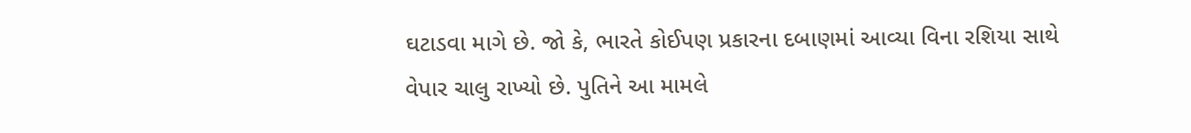ઘટાડવા માગે છે. જો કે, ભારતે કોઈપણ પ્રકારના દબાણમાં આવ્યા વિના રશિયા સાથે વેપાર ચાલુ રાખ્યો છે. પુતિને આ મામલે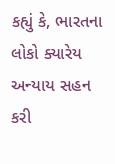કહ્યું કે, ભારતના લોકો ક્યારેય અન્યાય સહન કરી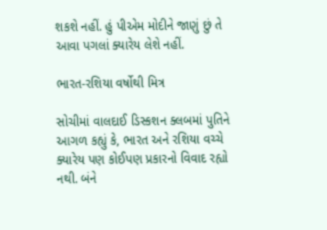શકશે નહીં. હું પીએમ મોદીને જાણું છું તે આવા પગલાં ક્યારેય લેશે નહીં.

ભારત-રશિયા વર્ષોથી મિત્ર

સોચીમાં વાલદાઈ ડિસ્કશન ક્લબમાં પુતિને આગળ કહ્યું કે, ભારત અને રશિયા વચ્ચે ક્યારેય પણ કોઈપણ પ્રકારનો વિવાદ રહ્યો નથી. બંને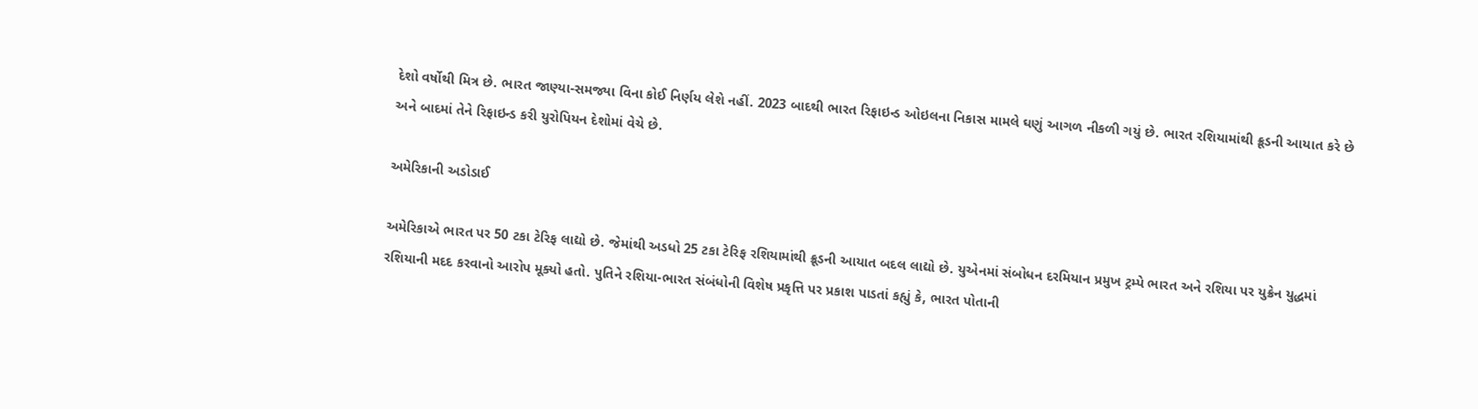દેશો વર્ષોથી મિત્ર છે. ભારત જાણ્યા-સમજ્યા વિના કોઈ નિર્ણય લેશે નહીં. 2023 બાદથી ભારત રિફાઇન્ડ ઓઇલના નિકાસ મામલે ઘણું આગળ નીકળી ગયું છે. ભારત રશિયામાંથી ક્રૂડની આયાત કરે છે અને બાદમાં તેને રિફાઇન્ડ કરી યુરોપિયન દેશોમાં વેચે છે.

અમેરિકાની અડોડાઈ

અમેરિકાએ ભારત પર 50 ટકા ટેરિફ લાદ્યો છે. જેમાંથી અડધો 25 ટકા ટેરિફ રશિયામાંથી ક્રૂડની આયાત બદલ લાદ્યો છે. યુએનમાં સંબોધન દરમિયાન પ્રમુખ ટ્રમ્પે ભારત અને રશિયા પર યુક્રેન યુદ્ધમાં રશિયાની મદદ કરવાનો આરોપ મૂક્યો હતો. પુતિને રશિયા-ભારત સંબંધોની વિશેષ પ્રકૃત્તિ પર પ્રકાશ પાડતાં કહ્યું કે, ભારત પોતાની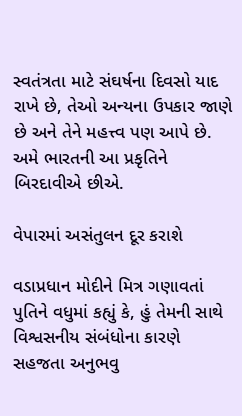સ્વતંત્રતા માટે સંઘર્ષના દિવસો યાદ રાખે છે, તેઓ અન્યના ઉપકાર જાણે છે અને તેને મહત્ત્વ પણ આપે છે. અમે ભારતની આ પ્રકૃતિને બિરદાવીએ છીએ.

વેપારમાં અસંતુલન દૂર કરાશે

વડાપ્રધાન મોદીને મિત્ર ગણાવતાં પુતિને વધુમાં કહ્યું કે, હું તેમની સાથે વિશ્વસનીય સંબંધોના કારણે સહજતા અનુભવુ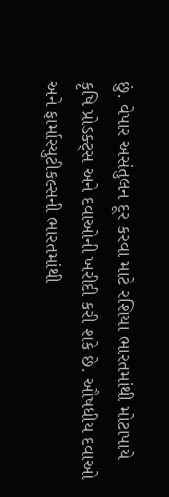છું. વેપાર અસંતુલન દૂર કરવા માટે રશિયા ભારતમાંથી મોટાપાયે કૃષિ પ્રોડક્ટ્સ અને દવાઓની ખરીદી કરી શકે છે. ઔષધીય દવાઓ અને ફાર્માસ્યુટીકલ્સની ભારતમાંથી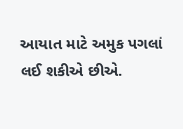આયાત માટે અમુક પગલાં લઈ શકીએ છીએ.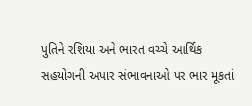પુતિને રશિયા અને ભારત વચ્ચે આર્થિક સહયોગની અપાર સંભાવનાઓ પર ભાર મૂકતાં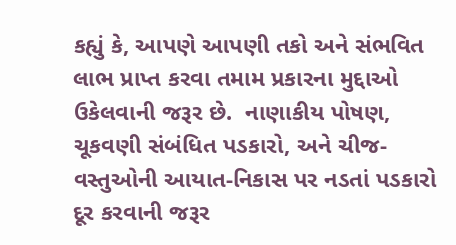કહ્યું કે, આપણે આપણી તકો અને સંભવિત લાભ પ્રાપ્ત કરવા તમામ પ્રકારના મુદ્દાઓ ઉકેલવાની જરૂર છે.  નાણાકીય પોષણ, ચૂકવણી સંબંધિત પડકારો, અને ચીજ-વસ્તુઓની આયાત-નિકાસ પર નડતાં પડકારો દૂર કરવાની જરૂર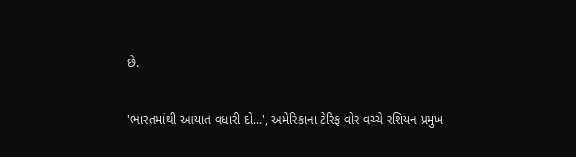છે.

'ભારતમાંથી આયાત વધારી દો...', અમેરિકાના ટેરિફ વોર વચ્ચે રશિયન પ્રમુખ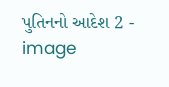પુતિનનો આદેશ 2 - image